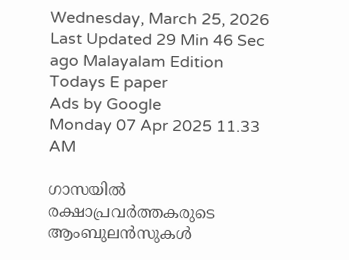Wednesday, March 25, 2026 Last Updated 29 Min 46 Sec ago Malayalam Edition
Todays E paper
Ads by Google
Monday 07 Apr 2025 11.33 AM

ഗാസയില്‍ രക്ഷാപ്രവര്‍ത്തകരുടെ ആംബുലന്‍സുകള്‍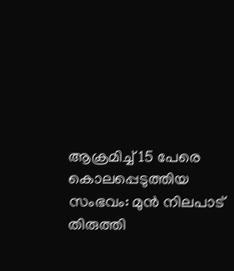ആക്രമിച്ച് 15 പേരെ കൊലപ്പെടുത്തിയ സംഭവം: മുന്‍ നിലപാട് തിരുത്തി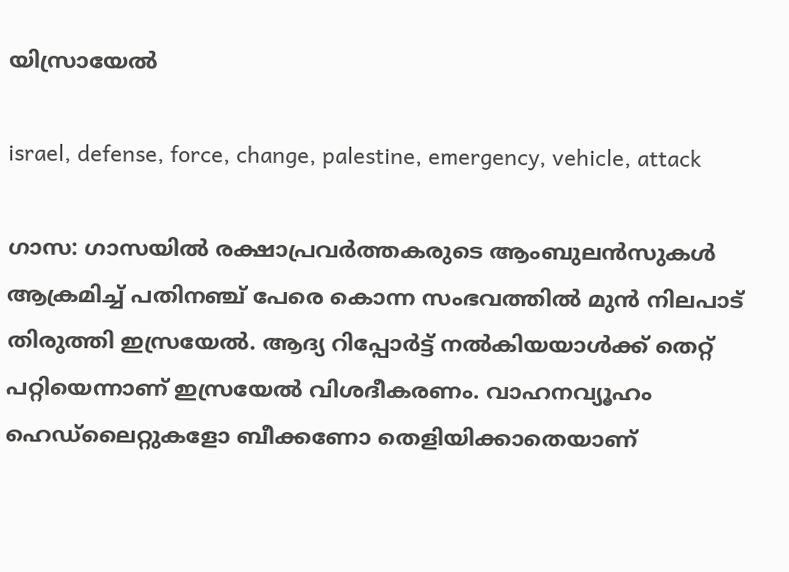യിസ്രായേല്‍

israel, defense, force, change, palestine, emergency, vehicle, attack

ഗാസ: ഗാസയില്‍ രക്ഷാപ്രവര്‍ത്തകരുടെ ആംബുലന്‍സുകള്‍ ആക്രമിച്ച് പതിനഞ്ച് പേരെ കൊന്ന സംഭവത്തില്‍ മുന്‍ നിലപാട് തിരുത്തി ഇസ്രയേല്‍. ആദ്യ റിപ്പോര്‍ട്ട് നല്‍കിയയാള്‍ക്ക് തെറ്റ് പറ്റിയെന്നാണ് ഇസ്രയേല്‍ വിശദീകരണം. വാഹനവ്യൂഹം ഹെഡ്‌ലൈറ്റുകളോ ബീക്കണോ തെളിയിക്കാതെയാണ്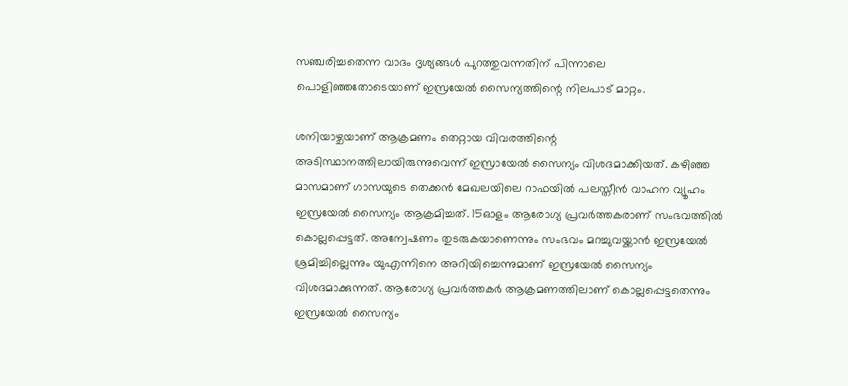സഞ്ചരിച്ചതെന്ന വാദം ദൃശ്യങ്ങള്‍ പുറത്തുവന്നതിന് പിന്നാലെ പൊളിഞ്ഞതോടെയാണ് ഇസ്രയേല്‍ സൈന്യത്തിന്റെ നിലപാട് മാറ്റം.

ശനിയാഴ്ചയാണ് ആക്രമണം തെറ്റായ വിവരത്തിന്റെ അടിസ്ഥാനത്തിലായിരുന്നുവെന്ന് ഇസ്രായേല്‍ സൈന്യം വിശദമാക്കിയത്. കഴിഞ്ഞ മാസമാണ് ഗാസയുടെ തെക്കന്‍ മേഖലയിലെ റാഫയില്‍ പലസ്തീന്‍ വാഹന വ്യൂഹം ഇസ്രയേല്‍ സൈന്യം ആക്രമിച്ചത്. 15ഓളം ആരോഗ്യ പ്രവര്‍ത്തകരാണ് സംഭവത്തില്‍ കൊല്ലപ്പെട്ടത്. അന്വേഷണം തുടരുകയാണെന്നും സംഭവം മറച്ചുവയ്ക്കാന്‍ ഇസ്രയേല്‍ ശ്രമിച്ചില്ലെന്നും യുഎന്നിനെ അറിയിച്ചെന്നുമാണ് ഇസ്രയേല്‍ സൈന്യം വിശദമാക്കുന്നത്. ആരോഗ്യ പ്രവര്‍ത്തകര്‍ ആക്രമണത്തിലാണ് കൊല്ലപ്പെട്ടതെന്നും ഇസ്രയേല്‍ സൈന്യം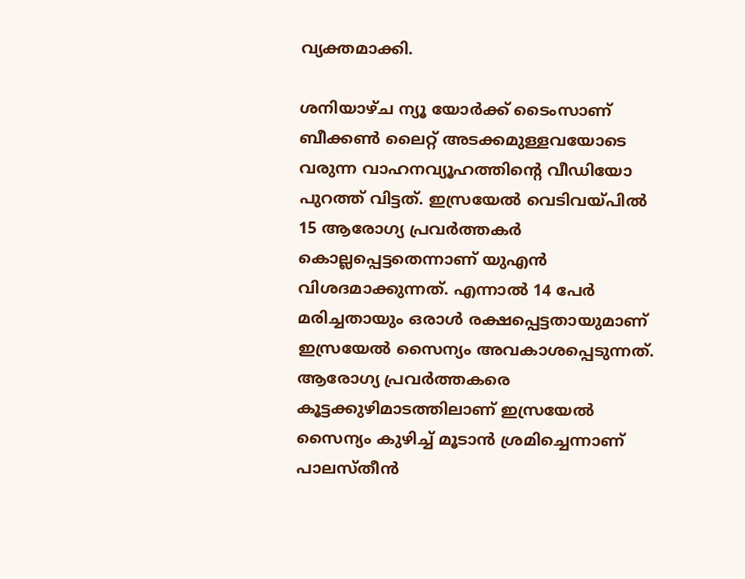വ്യക്തമാക്കി.

ശനിയാഴ്ച ന്യൂ യോര്‍ക്ക് ടൈംസാണ് ബീക്കണ്‍ ലൈറ്റ് അടക്കമുള്ളവയോടെ വരുന്ന വാഹനവ്യൂഹത്തിന്റെ വീഡിയോ പുറത്ത് വിട്ടത്. ഇസ്രയേല്‍ വെടിവയ്പില്‍ 15 ആരോഗ്യ പ്രവര്‍ത്തകര്‍ കൊല്ലപ്പെട്ടതെന്നാണ് യുഎന്‍ വിശദമാക്കുന്നത്. എന്നാല്‍ 14 പേര്‍ മരിച്ചതായും ഒരാള്‍ രക്ഷപ്പെട്ടതായുമാണ് ഇസ്രയേല്‍ സൈന്യം അവകാശപ്പെടുന്നത്. ആരോഗ്യ പ്രവര്‍ത്തകരെ കൂട്ടക്കുഴിമാടത്തിലാണ് ഇസ്രയേല്‍ സൈന്യം കുഴിച്ച് മൂടാന്‍ ശ്രമിച്ചെന്നാണ് പാലസ്തീന്‍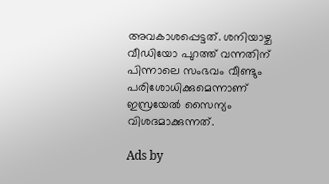അവകാശപ്പെട്ടത്. ശനിയാഴ്ച വീഡിയോ പുറത്ത് വന്നതിന് പിന്നാലെ സംഭവം വീണ്ടും പരിശോധിക്കുമെന്നാണ് ഇസ്രയേല്‍ സൈന്യം വിശദമാക്കുന്നത്.

Ads by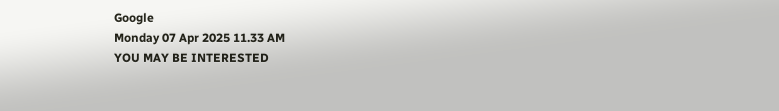Google
Monday 07 Apr 2025 11.33 AM
YOU MAY BE INTERESTED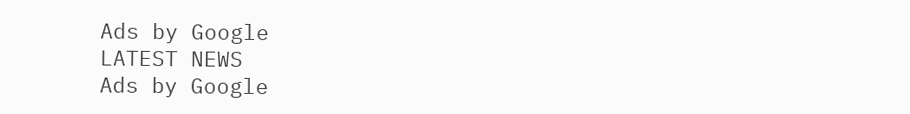Ads by Google
LATEST NEWS
Ads by Google